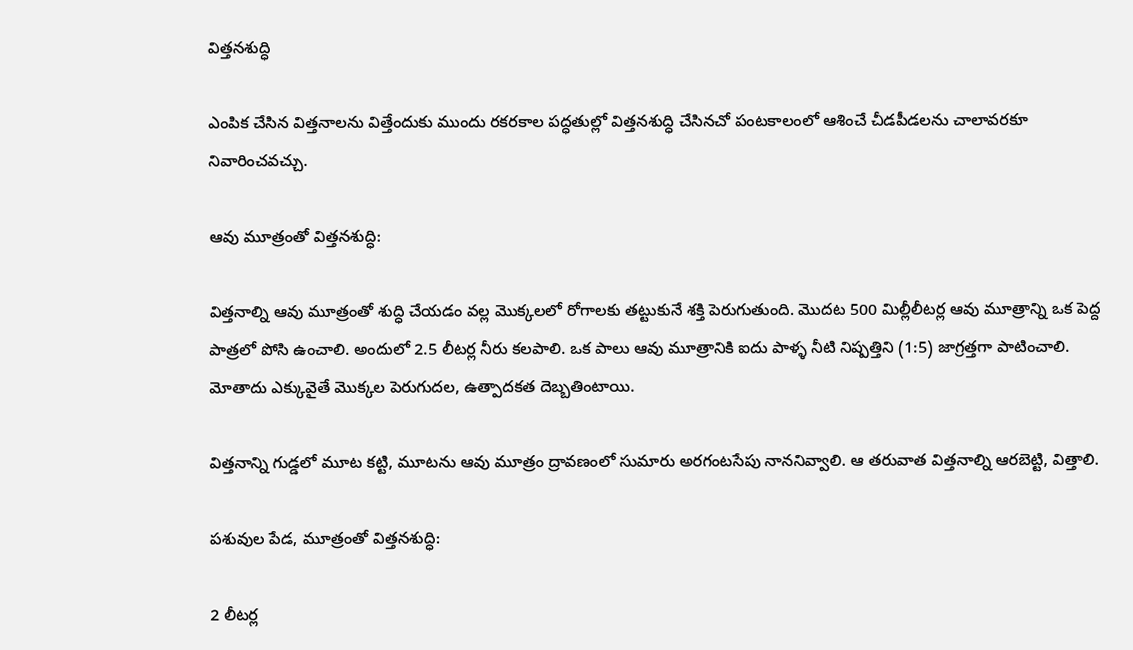విత్తనశుద్ధి

ఎంపిక చేసిన విత్తనాలను విత్తేందుకు ముందు రకరకాల పద్ధతుల్లో విత్తనశుద్ధి చేసినచో పంటకాలంలో ఆశించే చీడపీడలను చాలావరకూ నివారించవచ్చు.

ఆవు మూత్రంతో విత్తనశుద్ధి:

విత్తనాల్ని ఆవు మూత్రంతో శుద్ధి చేయడం వల్ల మొక్కలలో రోగాలకు తట్టుకునే శక్తి పెరుగుతుంది. మొదట 500 మిల్లీలీటర్ల ఆవు మూత్రాన్ని ఒక పెద్ద పాత్రలో పోసి ఉంచాలి. అందులో 2.5 లీటర్ల నీరు కలపాలి. ఒక పాలు ఆవు మూత్రానికి ఐదు పాళ్ళ నీటి నిష్పత్తిని (1:5) జాగ్రత్తగా పాటించాలి. మోతాదు ఎక్కువైతే మొక్కల పెరుగుదల, ఉత్పాదకత దెబ్బతింటాయి.

విత్తనాన్ని గుడ్డలో మూట కట్టి, మూటను ఆవు మూత్రం ద్రావణంలో సుమారు అరగంటసేపు నాననివ్వాలి. ఆ తరువాత విత్తనాల్ని ఆరబెట్టి, విత్తాలి.

పశువుల పేడ, మూత్రంతో విత్తనశుద్ధి:

2 లీటర్ల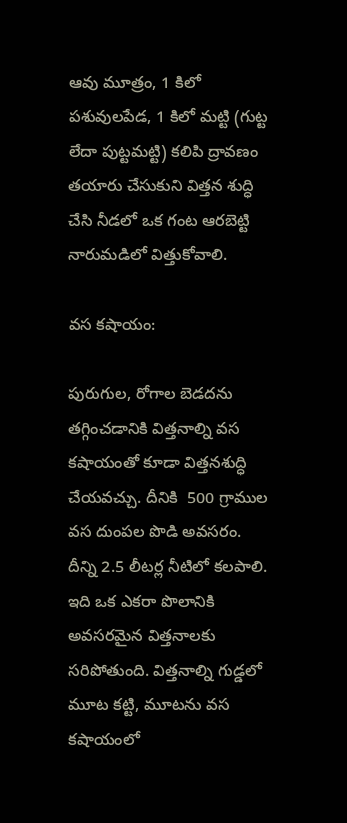ఆవు మూత్రం, 1 కిలో పశువులపేడ, 1 కిలో మట్టి (గుట్ట లేదా పుట్టమట్టి) కలిపి ద్రావణం తయారు చేసుకుని విత్తన శుద్ధి చేసి నీడలో ఒక గంట ఆరబెట్టి నారుమడిలో విత్తుకోవాలి.

వస కషాయం:

పురుగుల, రోగాల బెడదను తగ్గించడానికి విత్తనాల్ని వస కషాయంతో కూడా విత్తనశుద్ధి చేయవచ్చు. దీనికి  500 గ్రాముల వస దుంపల పొడి అవసరం. దీన్ని 2.5 లీటర్ల నీటిలో కలపాలి. ఇది ఒక ఎకరా పొలానికి అవసరమైన విత్తనాలకు సరిపోతుంది. విత్తనాల్ని గుడ్డలో మూట కట్టి, మూటను వస కషాయంలో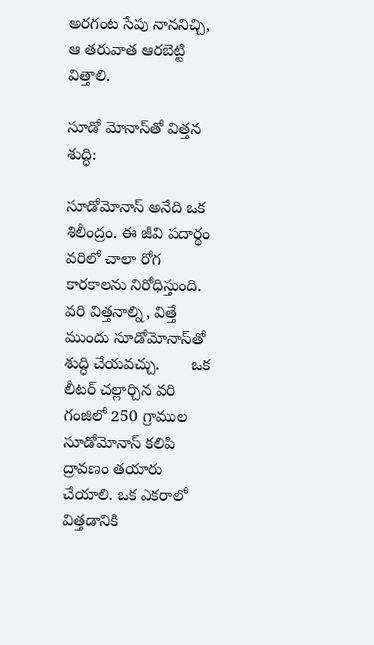అరగంట సేపు నాననిచ్చి, ఆ తరువాత ఆరబెట్టి విత్తాలి.

సూడో మోనాస్‌తో విత్తన శుద్ధి:

సూడోమోనాస్‌ అనేది ఒక శిలీంద్రం. ఈ జీవి పదార్థం వరిలో చాలా రోగ కారకాలను నిరోధిస్తుంది. వరి విత్తనాల్ని, విత్తే ముందు సూడోమోనాస్‌తో శుద్ధి చేయవచ్చు.       ఒక లీటర్‌ చల్లార్చిన వరి గంజిలో 250 గ్రాముల సూడోమోనాస్‌ కలిపి ద్రావణం తయారు చేయాలి. ఒక ఎకరాలో విత్తడానికి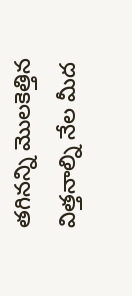తగినన్ని మొలకెత్తిన విత్తనాల్ని నేల మీద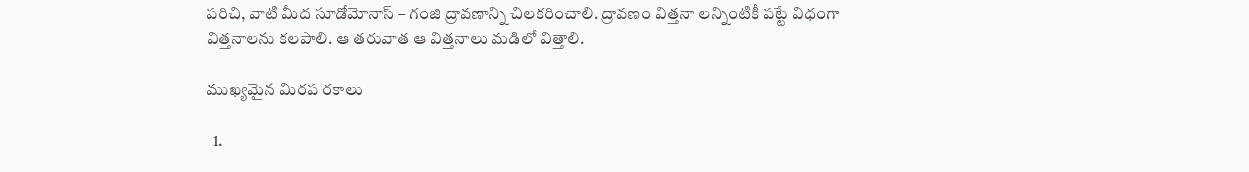పరిచి, వాటి మీద సూడోమోనాస్‌ – గంజి ద్రావణాన్ని చిలకరించాలి. ద్రావణం విత్తనా లన్నింటికీ పట్టే విధంగా విత్తనాలను కలపాలి. ఆ తరువాత ఆ విత్తనాలు మడిలో విత్తాలి.

ముఖ్యమైన మిరప రకాలు

  1.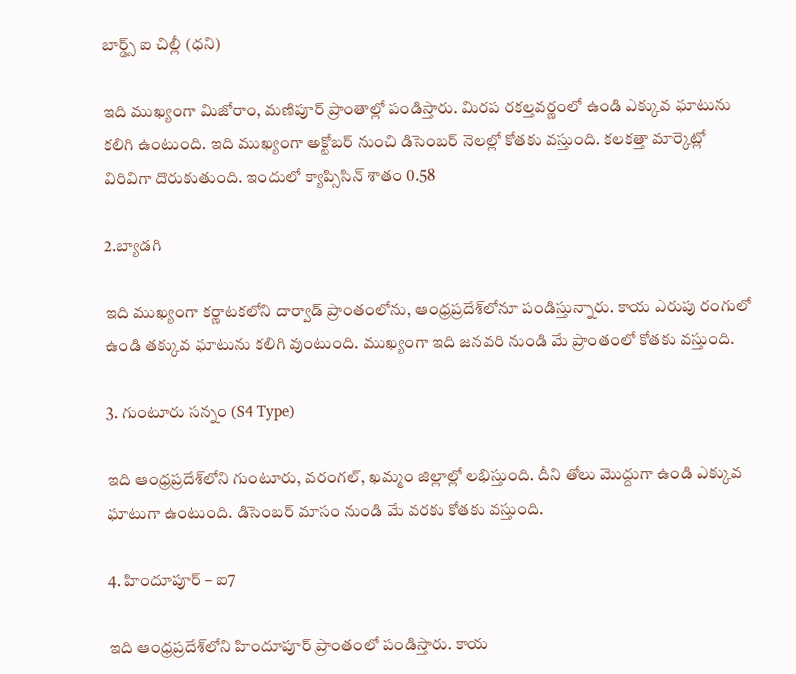బార్డ్స్‌ ఐ చిల్లీ (ధని)

ఇది ముఖ్యంగా మిజోరాం, మణిపూర్‌ ప్రాంతాల్లో పండిస్తారు. మిరప రకల్తవర్ణంలో ఉండి ఎక్కువ ఘాటును కలిగి ఉంటుంది. ఇది ముఖ్యంగా అక్టోబర్‌ నుంచి డిసెంబర్‌ నెలల్లో కోతకు వస్తుంది. కలకత్తా మార్కెట్లో విరివిగా దొరుకుతుంది. ఇందులో క్యాప్సిసిన్‌ శాతం 0.58

2.బ్యాడగి

ఇది ముఖ్యంగా కర్ణాటకలోని దార్వాడ్‌ ప్రాంతంలోను, ఆంధ్రప్రదేశ్‌లోనూ పండిస్తున్నారు. కాయ ఎరుపు రంగులో ఉండి తక్కువ ఘాటును కలిగి వుంటుంది. ముఖ్యంగా ఇది జనవరి నుండి మే ప్రాంతంలో కోతకు వస్తుంది.

3. గుంటూరు సన్నం (S4 Type)

ఇది ఆంధ్రప్రదేశ్‌లోని గుంటూరు, వరంగల్‌, ఖమ్మం జిల్లాల్లో లభిస్తుంది. దీని తోలు మొద్దుగా ఉండి ఎక్కువ ఘాటుగా ఉంటుంది. డిసెంబర్‌ మాసం నుండి మే వరకు కోతకు వస్తుంది.

4. హిందూపూర్‌ – ఐ7

ఇది ఆంధ్రప్రదేశ్‌లోని హిందూపూర్‌ ప్రాంతంలో పండిస్తారు. కాయ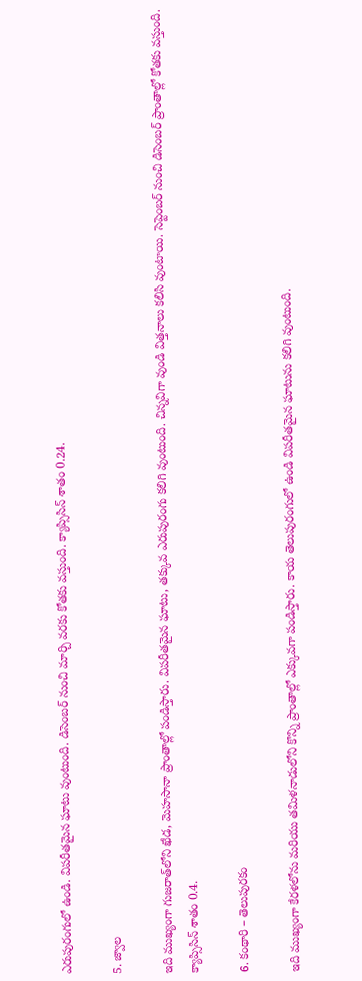ఎరుపురంగులో ఉండి. విపరీతమైన ఘాటు వుంటుంది. డిసెంబర్‌ నుంచి మార్చి వరకు కోతకు వస్తుంది. క్యాప్సిసిన్‌ శాతం 0.24.

5. జ్వాల

ఇది ముఖ్యంగా గుజరాత్‌లోని ఖేడ, మెహసానా ప్రాంతాల్లో పండిస్తారు. విపరీతమైన ఘాటు, తక్కువ ఎరుపురంగు కలిగి వుంటుంది. చిన్నవిగా వుండి విత్తనాలు కలిసి వుంటాయి. సెప్టెంబర్‌ నుంచి డిసెంబర్‌ ప్రాంతాల్లో కోతకు వస్తుంది. క్యాప్సిసిన్‌ శాతం 0.4.

6. కంథారి – తెలుపురకం

ఇది ముఖ్యంగా కేరళలోను మరియు తమిళనాడులోని కొన్ని ప్రాంతాల్లో ఎక్కువగా పండిస్తారు. కాయ తెలుపురంగులో ఉండి విపరీతమైన ఘాటును కలిగి వుంటుంది.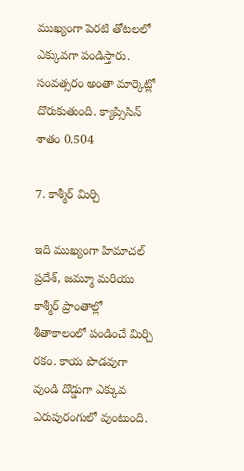ముఖ్యంగా పెరటి తోటలలో ఎక్కువగా పండిస్తారు. సంవత్సరం అంతా మార్కెట్లో దొరుకుతుంది. క్యాప్సిసిన్‌ శాతం 0.504

7. కాశ్మీర్‌ మిర్చి

ఇది ముఖ్యంగా హిమాచల్‌ ప్రదేశ్‌, జమ్మూ మరియు కాశ్మీర్‌ ప్రాంతాల్లో శీతాకాలంలో పండించే మిర్చి రకం. కాయ పొడవుగా వుండి దొడ్డుగా ఎక్కువ ఎరుపురంగులో వుంటుంది.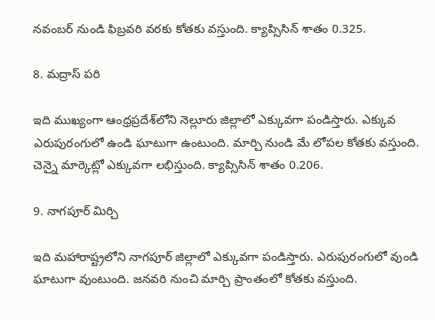నవంబర్‌ నుండి ఫిబ్రవరి వరకు కోతకు వస్తుంది. క్యాప్సిసిన్‌ శాతం 0.325.

8. మద్రాస్‌ పరి

ఇది ముఖ్యంగా ఆంధ్రప్రదేశ్‌లోని నెల్లూరు జిల్లాలో ఎక్కువగా పండిస్తారు. ఎక్కువ ఎరుపురంగులో ఉండి ఘాటుగా ఉంటుంది. మార్చి నుండి మే లోపల కోతకు వస్తుంది. చెన్నై మార్కెట్లో ఎక్కువగా లభిస్తుంది. క్యాప్సిసిన్‌ శాతం 0.206.

9. నాగపూర్‌ మిర్చి

ఇది మహారాష్ట్రలోని నాగపూర్‌ జిల్లాలో ఎక్కువగా పండిస్తారు. ఎరుపురంగులో వుండి ఘాటుగా వుంటుంది. జనవరి నుంచి మార్చి ప్రాంతంలో కోతకు వస్తుంది.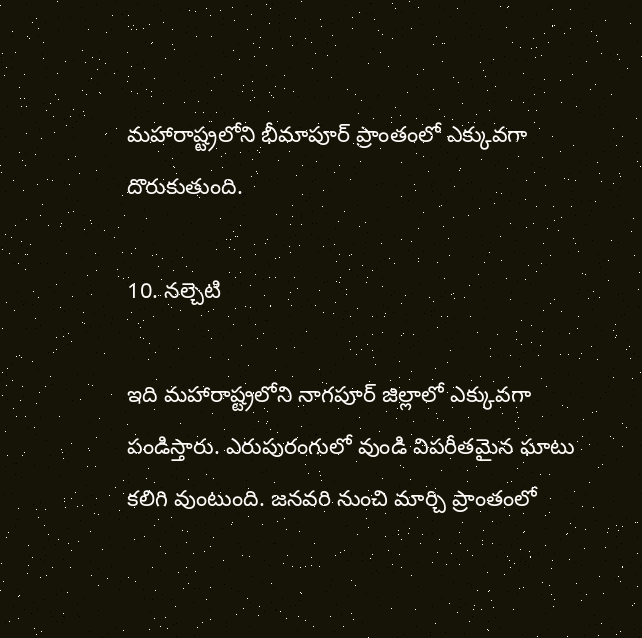మహారాష్ట్రలోని భీమాపూర్‌ ప్రాంతంలో ఎక్కువగా దొరుకుతుంది.

10. నల్చెటి

ఇది మహారాష్ట్రలోని నాగపూర్‌ జిల్లాలో ఎక్కువగా పండిస్తారు. ఎరుపురంగులో వుండి విపరీతమైన ఘాటు కలిగి వుంటుంది. జనవరి నుంచి మార్చి ప్రాంతంలో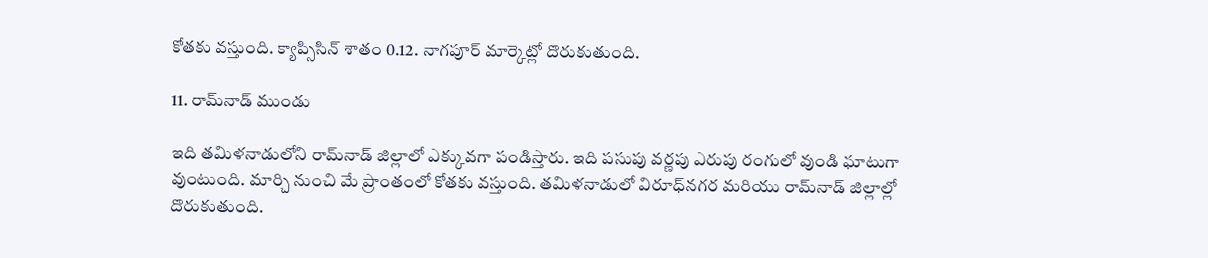కోతకు వస్తుంది. క్యాప్సిసిన్‌ శాతం 0.12. నాగపూర్‌ మార్కెట్లో దొరుకుతుంది.

11. రామ్‌నాడ్‌ ముండు

ఇది తమిళనాడులోని రామ్‌నాడ్‌ జిల్లాలో ఎక్కువగా పండిస్తారు. ఇది పసుపు వర్ణపు ఎరుపు రంగులో వుండి ఘాటుగా వుంటుంది. మార్చి నుంచి మే ప్రాంతంలో కోతకు వస్తుంది. తమిళనాడులో విరూధ్‌నగర మరియు రామ్‌నాడ్‌ జిల్లాల్లో దొరుకుతుంది.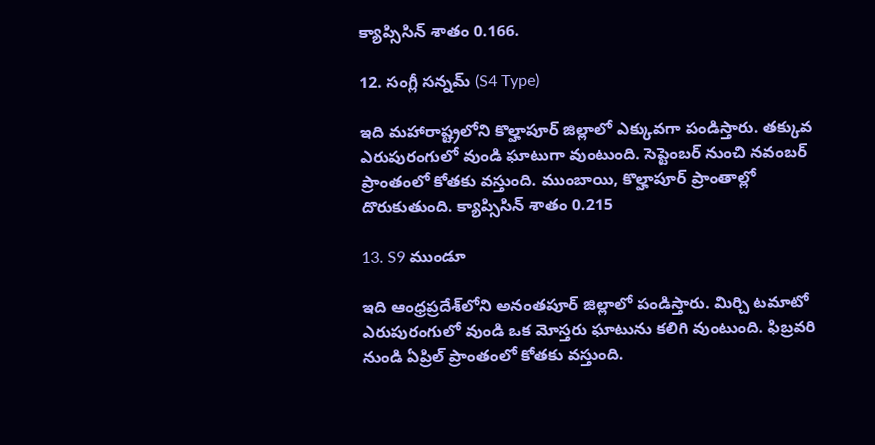క్యాప్సిసిన్‌ శాతం 0.166.

12. సంగ్లీ సన్నమ్‌ (S4 Type)

ఇది మహారాష్ట్రలోని కొల్హాపూర్‌ జిల్లాలో ఎక్కువగా పండిస్తారు. తక్కువ ఎరుపురంగులో వుండి ఘాటుగా వుంటుంది. సెప్టెంబర్‌ నుంచి నవంబర్‌ ప్రాంతంలో కోతకు వస్తుంది. ముంబాయి, కొల్హాపూర్‌ ప్రాంతాల్లో దొరుకుతుంది. క్యాప్సిసిన్‌ శాతం 0.215

13. S9 ముండూ

ఇది ఆంధ్రప్రదేశ్‌లోని అనంతపూర్‌ జిల్లాలో పండిస్తారు. మిర్చి టమాటో ఎరుపురంగులో వుండి ఒక మోస్తరు ఘాటును కలిగి వుంటుంది. ఫిబ్రవరి నుండి ఏప్రిల్‌ ప్రాంతంలో కోతకు వస్తుంది.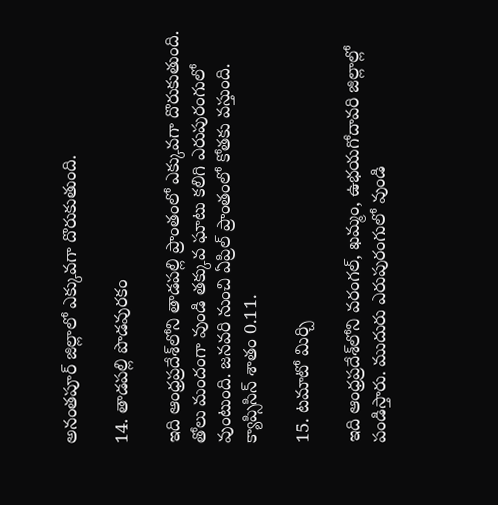అనంతపూర్‌ జిల్లాలో ఎక్కువగా దొరుకుతుంది.

14. తాడపల్లి పొడవురకం

ఇది ఆంధ్రప్రదేశ్‌లోని తాడపల్లి ప్రాంతంలో ఎక్కువగా దొరుకుతుంది. తోలు మందంగా వుండి తక్కువ ఘాటు కలిగి ఎరుపురంగులో వుంటుంది. జనవరి నుంచి ఏప్రిల్‌ ప్రాంతంలో కోతకు వస్తుంది. క్యాప్సిసిన్‌ శాతం 0.11.

15. టమాటో మిర్చి

ఇది ఆంధ్రప్రదేశ్‌లోని వరంగల్‌, ఖమ్మం, ఉభయగోదావరి జిల్లాల్లో పండిస్తారు. ముదురు ఎరుపురంగులో వుండి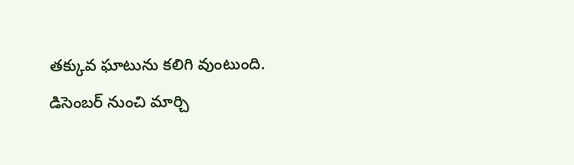తక్కువ ఘాటును కలిగి వుంటుంది. డిసెంబర్‌ నుంచి మార్చి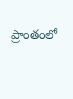ప్రాంతంలో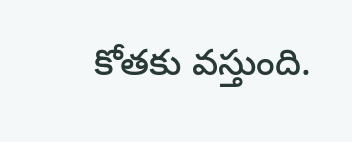కోతకు వస్తుంది.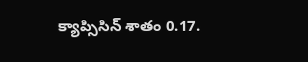క్యాప్సిసిన్‌ శాతం 0.17.